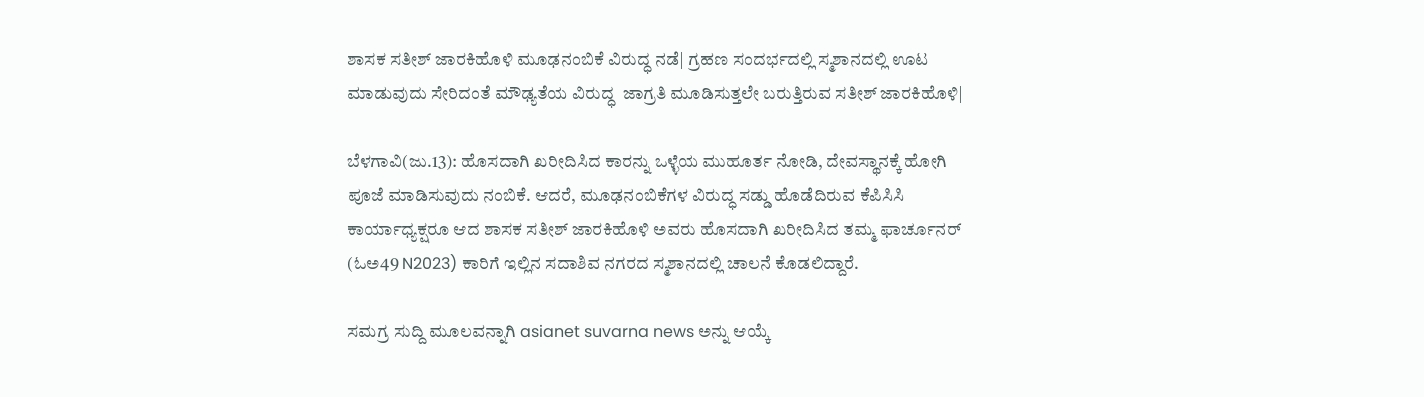ಶಾಸಕ ಸತೀಶ್‌ ಜಾರಕಿಹೊಳಿ ಮೂಢನಂಬಿಕೆ ವಿರುದ್ಧ ನಡೆ| ಗ್ರಹಣ ಸಂದರ್ಭದಲ್ಲಿ ಸ್ಮಶಾನದಲ್ಲಿ ಊಟ ಮಾಡುವುದು ಸೇರಿದಂತೆ ಮೌಢ್ಯತೆಯ ವಿರುದ್ಧ  ಜಾಗ್ರತಿ ಮೂಡಿಸುತ್ತಲೇ ಬರುತ್ತಿರುವ ಸತೀಶ್‌ ಜಾರಕಿಹೊಳಿ|

ಬೆಳಗಾವಿ(ಜು.13): ಹೊಸದಾಗಿ ಖರೀದಿಸಿದ ಕಾರನ್ನು ಒಳ್ಳೆಯ ಮುಹೂರ್ತ ನೋಡಿ, ದೇವಸ್ಥಾನಕ್ಕೆ ಹೋಗಿ ಪೂಜೆ ಮಾಡಿಸುವುದು ನಂಬಿಕೆ. ಆದರೆ, ಮೂಢನಂಬಿಕೆಗಳ ವಿರುದ್ಧ ಸಡ್ಡು ಹೊಡೆದಿರುವ ಕೆಪಿಸಿಸಿ ಕಾರ್ಯಾಧ್ಯಕ್ಷರೂ ಆದ ಶಾಸಕ ಸತೀಶ್‌ ಜಾರಕಿಹೊಳಿ ಅವರು ಹೊಸದಾಗಿ ಖರೀದಿಸಿದ ತಮ್ಮ ಫಾರ್ಚೂನರ್‌ (ಓಅ49 N2023) ಕಾರಿಗೆ ಇಲ್ಲಿನ ಸದಾಶಿವ ನಗರದ ಸ್ಮಶಾನದಲ್ಲಿ ಚಾಲನೆ ಕೊಡಲಿದ್ದಾರೆ.

ಸಮಗ್ರ ಸುದ್ದಿ ಮೂಲವನ್ನಾಗಿ asianet suvarna news ಅನ್ನು ಆಯ್ಕೆ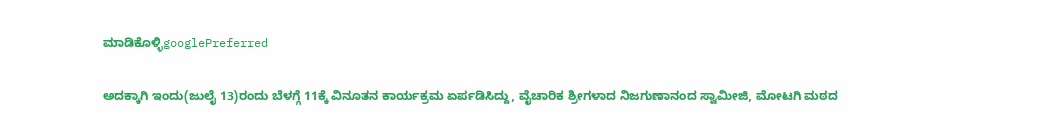ಮಾಡಿಕೊಳ್ಳಿgooglePreferred

ಅದಕ್ಕಾಗಿ ಇಂದು(ಜುಲೈ 13)ರಂದು ಬೆಳಗ್ಗೆ 11ಕ್ಕೆ ವಿನೂತನ ಕಾರ್ಯಕ್ರಮ ಏರ್ಪಡಿಸಿದ್ದು, ವೈಚಾರಿಕ ಶ್ರೀಗಳಾದ ನಿಜಗುಣಾನಂದ ಸ್ವಾಮೀಜಿ, ಮೋಟಗಿ ಮಠದ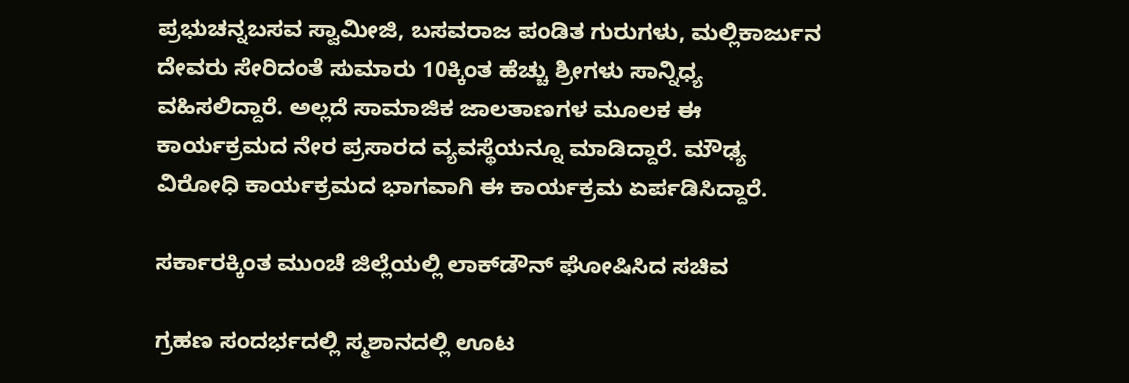ಪ್ರಭುಚನ್ನಬಸವ ಸ್ವಾಮೀಜಿ, ಬಸವರಾಜ ಪಂಡಿತ ಗುರುಗಳು, ಮಲ್ಲಿಕಾರ್ಜುನ ದೇವರು ಸೇರಿದಂತೆ ಸುಮಾರು 10ಕ್ಕಿಂತ ಹೆಚ್ಚು ಶ್ರೀಗಳು ಸಾನ್ನಿಧ್ಯ ವಹಿಸಲಿದ್ದಾರೆ. ಅಲ್ಲದೆ ಸಾಮಾಜಿಕ ಜಾಲತಾಣಗಳ ಮೂಲಕ ಈ ಕಾರ್ಯಕ್ರಮದ ನೇರ ಪ್ರಸಾರದ ವ್ಯವಸ್ಥೆಯನ್ನೂ ಮಾಡಿದ್ದಾರೆ. ಮೌಢ್ಯ ವಿರೋಧಿ ಕಾರ್ಯಕ್ರಮದ ಭಾಗವಾಗಿ ಈ ಕಾರ್ಯಕ್ರಮ ಏರ್ಪಡಿಸಿದ್ದಾರೆ.

ಸರ್ಕಾರಕ್ಕಿಂತ ಮುಂಚೆ ಜಿಲ್ಲೆಯಲ್ಲಿ ಲಾಕ್‌ಡೌನ್‌ ಘೋಷಿಸಿದ ಸಚಿವ

ಗ್ರಹಣ ಸಂದರ್ಭದಲ್ಲಿ ಸ್ಮಶಾನದಲ್ಲಿ ಊಟ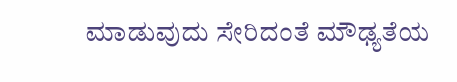ಮಾಡುವುದು ಸೇರಿದಂತೆ ಮೌಢ್ಯತೆಯ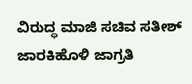ವಿರುದ್ಧ ಮಾಜಿ ಸಚಿವ ಸತೀಶ್‌ ಜಾರಕಿಹೊಳಿ ಜಾಗ್ರತಿ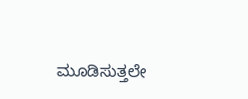ಮೂಡಿಸುತ್ತಲೇ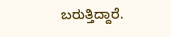ಬರುತ್ತಿದ್ದಾರೆ.